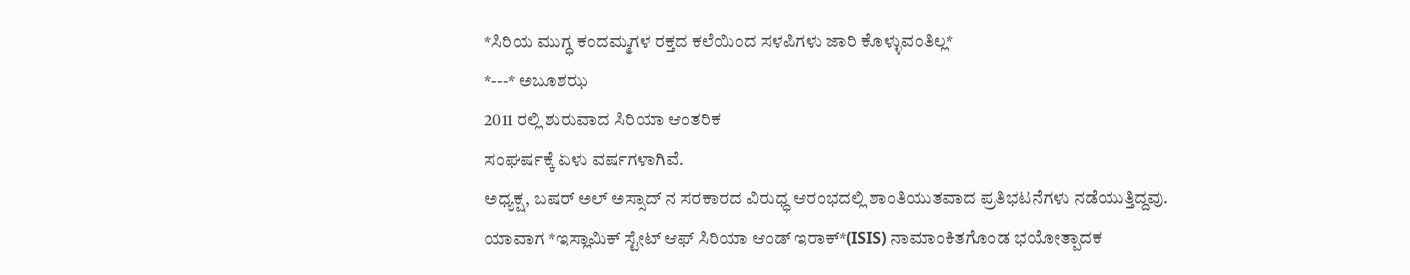*ಸಿರಿಯ ಮುಗ್ಧ ಕಂದಮ್ಮಗಳ ರಕ್ತದ ಕಲೆಯಿಂದ ಸಳಪಿಗಳು ಜಾರಿ ಕೊಳ್ಳುವಂತಿಲ್ಲ*
*---* ಅಬೂಶಝ
2011 ರಲ್ಲಿ ಶುರುವಾದ ಸಿರಿಯಾ ಆಂತರಿಕ
ಸಂಘರ್ಷಕ್ಕೆ ಏಳು ವರ್ಷಗಳಾಗಿವೆ.
ಅಧ್ಯಕ್ಷ, ಬಷರ್ ಅಲ್ ಅಸ್ಸಾದ್ ನ ಸರಕಾರದ ವಿರುಧ್ಧ ಆರಂಭದಲ್ಲಿ ಶಾಂತಿಯುತವಾದ ಪ್ರತಿಭಟನೆಗಳು ನಡೆಯುತ್ತಿದ್ದವು.
ಯಾವಾಗ *ಇಸ್ಲಾಮಿಕ್ ಸ್ಟೇಟ್ ಆಫ್ ಸಿರಿಯಾ ಆಂಡ್ ಇರಾಕ್*(ISIS) ನಾಮಾಂಕಿತಗೊಂಡ ಭಯೋತ್ಪಾದಕ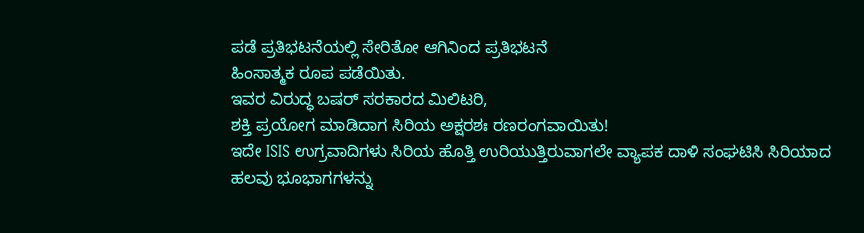ಪಡೆ ಪ್ರತಿಭಟನೆಯಲ್ಲಿ ಸೇರಿತೋ ಆಗಿನಿಂದ ಪ್ರತಿಭಟನೆ
ಹಿಂಸಾತ್ಮಕ ರೂಪ ಪಡೆಯಿತು.
ಇವರ ವಿರುದ್ಧ ಬಷರ್ ಸರಕಾರದ ಮಿಲಿಟರಿ,
ಶಕ್ತಿ ಪ್ರಯೋಗ ಮಾಡಿದಾಗ ಸಿರಿಯ ಅಕ್ಷರಶಃ ರಣರಂಗವಾಯಿತು!
ಇದೇ ISIS ಉಗ್ರವಾದಿಗಳು ಸಿರಿಯ ಹೊತ್ತಿ ಉರಿಯುತ್ತಿರುವಾಗಲೇ ವ್ಯಾಪಕ ದಾಳಿ ಸಂಘಟಿಸಿ ಸಿರಿಯಾದ ಹಲವು ಭೂಭಾಗಗಳನ್ನು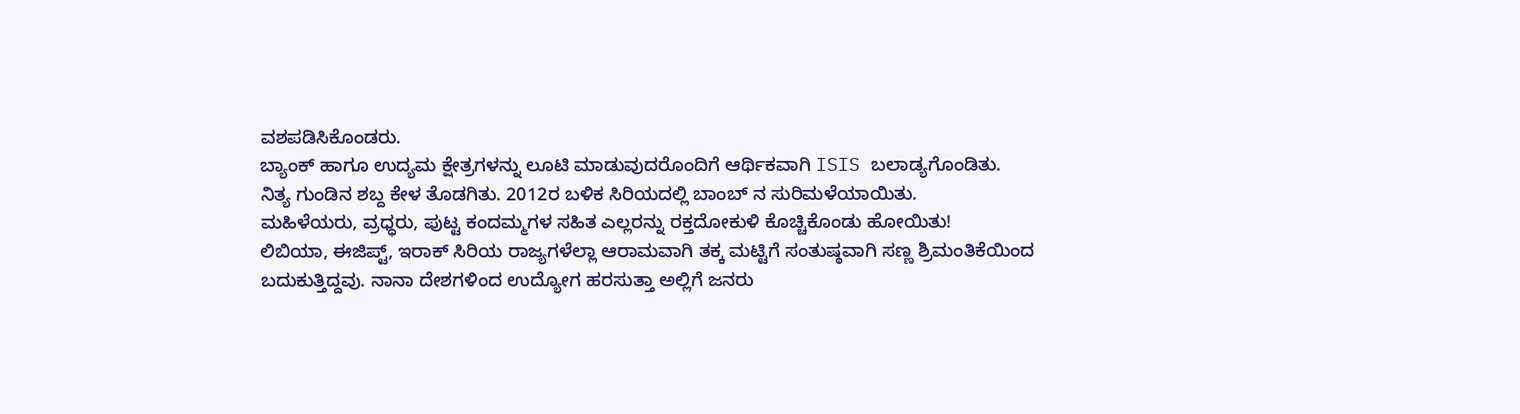ವಶಪಡಿಸಿಕೊಂಡರು.
ಬ್ಯಾಂಕ್ ಹಾಗೂ ಉದ್ಯಮ ಕ್ಷೇತ್ರಗಳನ್ನು ಲೂಟಿ ಮಾಡುವುದರೊಂದಿಗೆ ಆರ್ಥಿಕವಾಗಿ ISIS ಬಲಾಡ್ಯಗೊಂಡಿತು.
ನಿತ್ಯ ಗುಂಡಿನ ಶಬ್ದ ಕೇಳ ತೊಡಗಿತು. 2012ರ ಬಳಿಕ ಸಿರಿಯದಲ್ಲಿ ಬಾಂಬ್ ನ ಸುರಿಮಳೆಯಾಯಿತು.
ಮಹಿಳೆಯರು, ವ್ರಧ್ಧರು, ಪುಟ್ಟ ಕಂದಮ್ಮಗಳ ಸಹಿತ ಎಲ್ಲರನ್ನು ರಕ್ತದೋಕುಳಿ ಕೊಚ್ಚಿಕೊಂಡು ಹೋಯಿತು!
ಲಿಬಿಯಾ, ಈಜಿಪ್ಟ್, ಇರಾಕ್ ಸಿರಿಯ ರಾಜ್ಯಗಳೆಲ್ಲಾ ಆರಾಮವಾಗಿ ತಕ್ಕ ಮಟ್ಟಿಗೆ ಸಂತುಷ್ಠವಾಗಿ ಸಣ್ಣ ಶ್ರಿಮಂತಿಕೆಯಿಂದ ಬದುಕುತ್ತಿದ್ದವು. ನಾನಾ ದೇಶಗಳಿಂದ ಉದ್ಯೋಗ ಹರಸುತ್ತಾ ಅಲ್ಲಿಗೆ ಜನರು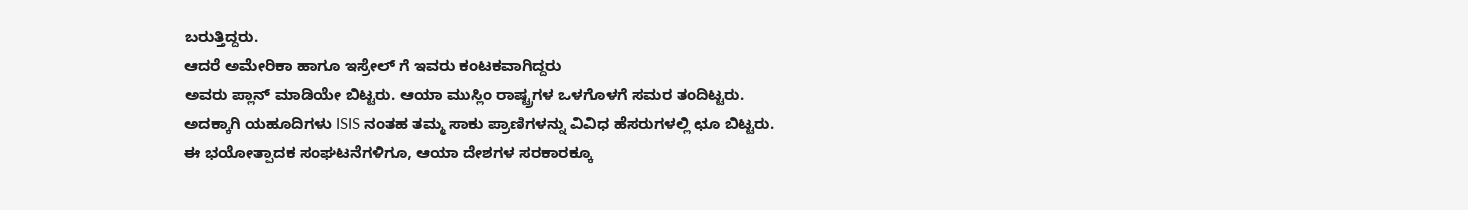ಬರುತ್ತಿದ್ದರು.
ಆದರೆ ಅಮೇರಿಕಾ ಹಾಗೂ ಇಸ್ರೇಲ್ ಗೆ ಇವರು ಕಂಟಕವಾಗಿದ್ದರು
ಅವರು ಪ್ಲಾನ್ ಮಾಡಿಯೇ ಬಿಟ್ಟರು. ಆಯಾ ಮುಸ್ಲಿಂ ರಾಷ್ಟ್ರಗಳ ಒಳಗೊಳಗೆ ಸಮರ ತಂದಿಟ್ಟರು.
ಅದಕ್ಕಾಗಿ ಯಹೂದಿಗಳು ISIS ನಂತಹ ತಮ್ಮ ಸಾಕು ಪ್ರಾಣಿಗಳನ್ನು ವಿವಿಧ ಹೆಸರುಗಳಲ್ಲಿ ಛೂ ಬಿಟ್ಟರು.
ಈ ಭಯೋತ್ಪಾದಕ ಸಂಘಟನೆಗಳಿಗೂ, ಆಯಾ ದೇಶಗಳ ಸರಕಾರಕ್ಕೂ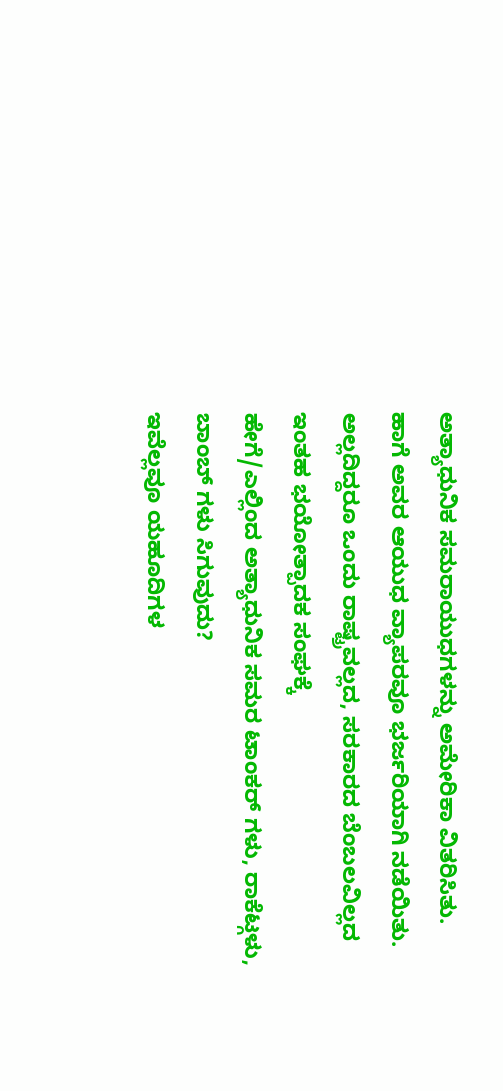ಅತ್ಯಾಧುನಿಕ ಸಮರಾಯುಧಗಳನ್ನು ಅಮೇರಿಕಾ ವಿತರಿಸಿತು.
ಹಾಗೆ ಅವರ ಆಯುಧ ವ್ಯಾಪರವೂ ಭರ್ಜರಿಯಾಗಿ ನಡೆಯಿತು.
ಅಲ್ಲದಿದ್ದರೂ ಒಂದು ರಾಷ್ಟ್ರವಲ್ಲದ, ಸರಕಾರದ ಬೆಂಬಲವಿಲ್ಲದ ಇಂತಹ ಭಯೋತ್ಪಾದಕ ಸಂಘಕ್ಕೆ
ಹೇಗೆ/ಎಲ್ಲಿಂದ ಅತ್ಯಾಧುನಿಕ ಸಮರ ಟಾಂಕರ್ ಗಳು, ರಾಕೆಟ್ಗಳು, ಬಾಂಬ್ ಗಳು ಸಿಗುವುದು?
ಇವೆಲ್ಲವೂ ಯಹೂದಿಗಳ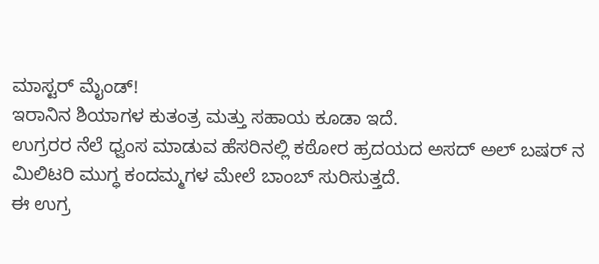ಮಾಸ್ಟರ್ ಮೈಂಡ್!
ಇರಾನಿನ ಶಿಯಾಗಳ ಕುತಂತ್ರ ಮತ್ತು ಸಹಾಯ ಕೂಡಾ ಇದೆ.
ಉಗ್ರರರ ನೆಲೆ ಧ್ವಂಸ ಮಾಡುವ ಹೆಸರಿನಲ್ಲಿ ಕಠೋರ ಹ್ರದಯದ ಅಸದ್ ಅಲ್ ಬಷರ್ ನ ಮಿಲಿಟರಿ ಮುಗ್ಧ ಕಂದಮ್ಮಗಳ ಮೇಲೆ ಬಾಂಬ್ ಸುರಿಸುತ್ತದೆ.
ಈ ಉಗ್ರ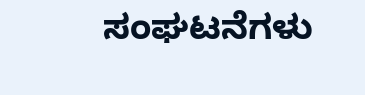ಸಂಘಟನೆಗಳು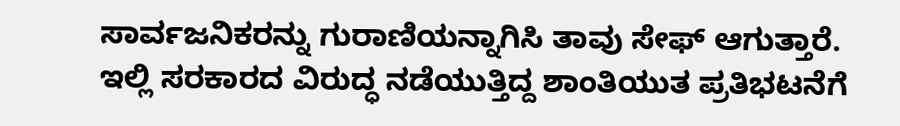ಸಾರ್ವಜನಿಕರನ್ನು ಗುರಾಣಿಯನ್ನಾಗಿಸಿ ತಾವು ಸೇಫ್ ಆಗುತ್ತಾರೆ.
ಇಲ್ಲಿ ಸರಕಾರದ ವಿರುದ್ಧ ನಡೆಯುತ್ತಿದ್ದ ಶಾಂತಿಯುತ ಪ್ರತಿಭಟನೆಗೆ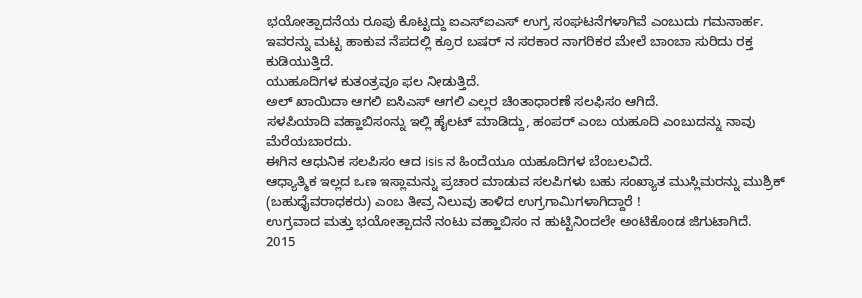ಭಯೋತ್ಪಾದನೆಯ ರೂಪು ಕೊಟ್ಟದ್ದು ಐಎಸ್ಐಎಸ್ ಉಗ್ರ ಸಂಘಟನೆಗಳಾಗಿವೆ ಎಂಬುದು ಗಮನಾರ್ಹ.
ಇವರನ್ನು ಮಟ್ಟ ಹಾಕುವ ನೆಪದಲ್ಲಿ ಕ್ರೂರ ಬಷರ್ ನ ಸರಕಾರ ನಾಗರಿಕರ ಮೇಲೆ ಬಾಂಬಾ ಸುರಿದು ರಕ್ತ ಕುಡಿಯುತ್ತಿದೆ.
ಯುಹೂದಿಗಳ ಕುತಂತ್ರವೂ ಫಲ ನೀಡುತ್ತಿದೆ.
ಅಲ್ ಖಾಯಿದಾ ಆಗಲಿ ಐಸಿಎಸ್ ಆಗಲಿ ಎಲ್ಲರ ಚಿಂತಾಧಾರಣೆ ಸಲಫಿಸಂ ಆಗಿದೆ.
ಸಳಪಿಯಾದಿ ವಹ್ಹಾಬಿಸಂನ್ನು ಇಲ್ಲಿ ಹೈಲಟ್ ಮಾಡಿದ್ದು, ಹಂಪರ್ ಎಂಬ ಯಹೂದಿ ಎಂಬುದನ್ನು ನಾವು ಮೆರೆಯಬಾರದು.
ಈಗಿನ ಆಧುನಿಕ ಸಲಪಿಸಂ ಆದ isis ನ ಹಿಂದೆಯೂ ಯಹೂದಿಗಳ ಬೆಂಬಲವಿದೆ.
ಆಧ್ಯಾತ್ಮಿಕ ಇಲ್ಲದ ಒಣ ಇಸ್ಲಾಮನ್ನು ಪ್ರಚಾರ ಮಾಡುವ ಸಲಪಿಗಳು ಬಹು ಸಂಖ್ಯಾತ ಮುಸ್ಲಿಮರನ್ನು ಮುಶ್ರಿಕ್ (ಬಹುಧೈವರಾಧಕರು) ಎಂಬ ತೀವ್ರ ನಿಲುವು ತಾಳಿದ ಉಗ್ರಗಾಮಿಗಳಾಗಿದ್ದಾರೆ !
ಉಗ್ರವಾದ ಮತ್ತು ಭಯೋತ್ಪಾದನೆ ನಂಟು ವಹ್ಹಾಬಿಸಂ ನ ಹುಟ್ಟಿನಿಂದಲೇ ಅಂಟಿಕೊಂಡ ಜಿಗುಟಾಗಿದೆ.
2015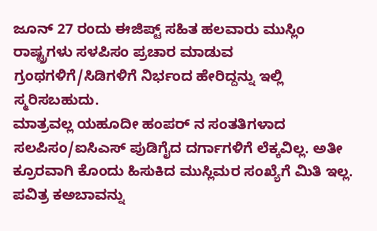ಜೂನ್ 27 ರಂದು ಈಜಿಪ್ಟ್ ಸಹಿತ ಹಲವಾರು ಮುಸ್ಲಿಂ ರಾಷ್ಟ್ರಗಳು ಸಳಪಿಸಂ ಪ್ರಚಾರ ಮಾಡುವ ಗ್ರಂಥಗಳಿಗೆ/ಸಿಡಿಗಳಿಗೆ ನಿರ್ಭಂದ ಹೇರಿದ್ದನ್ನು ಇಲ್ಲಿ ಸ್ಮರಿಸಬಹುದು.
ಮಾತ್ರವಲ್ಲ ಯಹೂದೀ ಹಂಪರ್ ನ ಸಂತತಿಗಳಾದ ಸಲಪಿಸಂ/ಐಸಿಎಸ್ ಪುಡಿಗೈದ ದರ್ಗಾಗಳಿಗೆ ಲೆಕ್ಕವಿಲ್ಲ. ಅತೀ ಕ್ರೂರವಾಗಿ ಕೊಂದು ಹಿಸುಕಿದ ಮುಸ್ಲಿಮರ ಸಂಖ್ಯೆಗೆ ಮಿತಿ ಇಲ್ಲ.
ಪವಿತ್ರ ಕಅಬಾವನ್ನು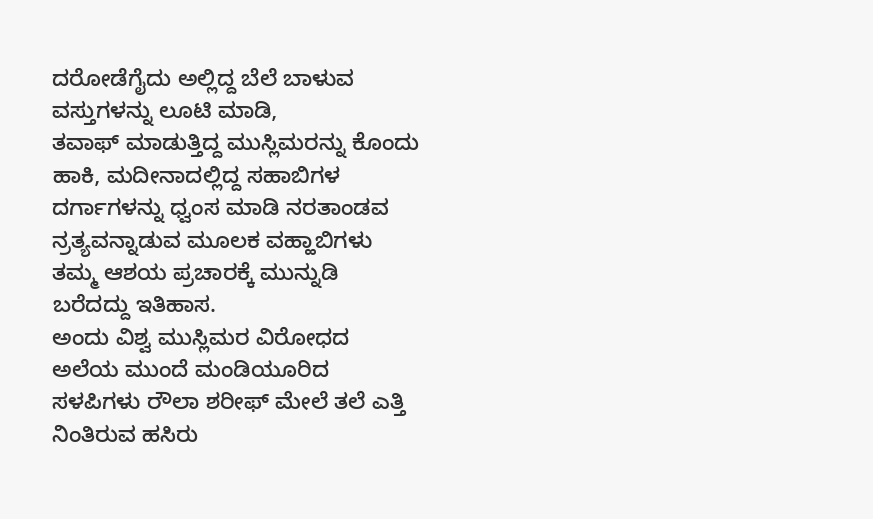ದರೋಡೆಗೈದು ಅಲ್ಲಿದ್ದ ಬೆಲೆ ಬಾಳುವ ವಸ್ತುಗಳನ್ನು ಲೂಟಿ ಮಾಡಿ,
ತವಾಫ್ ಮಾಡುತ್ತಿದ್ದ ಮುಸ್ಲಿಮರನ್ನು ಕೊಂದು ಹಾಕಿ, ಮದೀನಾದಲ್ಲಿದ್ದ ಸಹಾಬಿಗಳ ದರ್ಗಾಗಳನ್ನು ಧ್ವಂಸ ಮಾಡಿ ನರತಾಂಡವ ನ್ರತ್ಯವನ್ನಾಡುವ ಮೂಲಕ ವಹ್ಹಾಬಿಗಳು ತಮ್ಮ ಆಶಯ ಪ್ರಚಾರಕ್ಕೆ ಮುನ್ನುಡಿ ಬರೆದದ್ದು ಇತಿಹಾಸ.
ಅಂದು ವಿಶ್ವ ಮುಸ್ಲಿಮರ ವಿರೋಧದ ಅಲೆಯ ಮುಂದೆ ಮಂಡಿಯೂರಿದ ಸಳಪಿಗಳು ರೌಲಾ ಶರೀಫ್ ಮೇಲೆ ತಲೆ ಎತ್ತಿ ನಿಂತಿರುವ ಹಸಿರು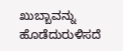ಖುಬ್ಬಾವನ್ನು ಹೊಡೆದುರುಳಿಸದೆ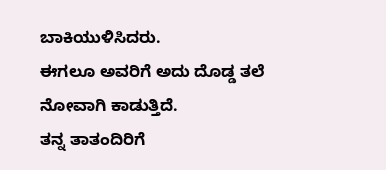ಬಾಕಿಯುಳಿಸಿದರು.
ಈಗಲೂ ಅವರಿಗೆ ಅದು ದೊಡ್ಡ ತಲೆ ನೋವಾಗಿ ಕಾಡುತ್ತಿದೆ.
ತನ್ನ ತಾತಂದಿರಿಗೆ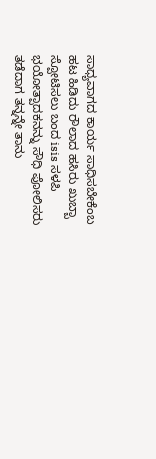ಸಾಧ್ಯವಾಗದ ಕಾರ್ಯ ಸಾಧಿಸಬೇಕೆಂಬ ಹಟ ಹಿಡಿದು ರೌಲಾದ ಹಸಿರು ಖುಬ್ಬಾ ಸ್ಪೋಟಿಸಲು ಬಂದ isis ಸಳಪಿ ಭಯೋತ್ಪಾದಕನನ್ನು ಸೌಧಿ ಪೋಲಿಸರು ತಡೆದಾಗ ತನ್ನನ್ನೇ ತಾನು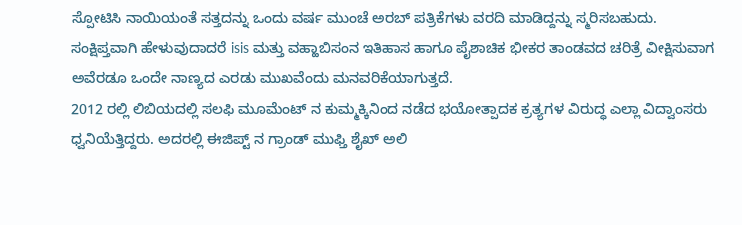ಸ್ಪೋಟಿಸಿ ನಾಯಿಯಂತೆ ಸತ್ತದನ್ನು ಒಂದು ವರ್ಷ ಮುಂಚೆ ಅರಬ್ ಪತ್ರಿಕೆಗಳು ವರದಿ ಮಾಡಿದ್ದನ್ನು ಸ್ಮರಿಸಬಹುದು.
ಸಂಕ್ಷಿಪ್ತವಾಗಿ ಹೇಳುವುದಾದರೆ isis ಮತ್ತು ವಹ್ಹಾಬಿಸಂನ ಇತಿಹಾಸ ಹಾಗೂ ಪೈಶಾಚಿಕ ಭೀಕರ ತಾಂಡವದ ಚರಿತ್ರೆ ವೀಕ್ಷಿಸುವಾಗ ಅವೆರಡೂ ಒಂದೇ ನಾಣ್ಯದ ಎರಡು ಮುಖವೆಂದು ಮನವರಿಕೆಯಾಗುತ್ತದೆ.
2012 ರಲ್ಲಿ ಲಿಬಿಯದಲ್ಲಿ ಸಲಫಿ ಮೂಮೆಂಟ್ ನ ಕುಮ್ಮಕ್ಕಿನಿಂದ ನಡೆದ ಭಯೋತ್ಪಾದಕ ಕ್ರತ್ಯಗಳ ವಿರುದ್ಧ ಎಲ್ಲಾ ವಿದ್ವಾಂಸರು ಧ್ವನಿಯೆತ್ತಿದ್ದರು. ಅದರಲ್ಲಿ ಈಜಿಪ್ಟ್ ನ ಗ್ರಾಂಡ್ ಮುಫ್ತಿ ಶೈಖ್ ಅಲಿ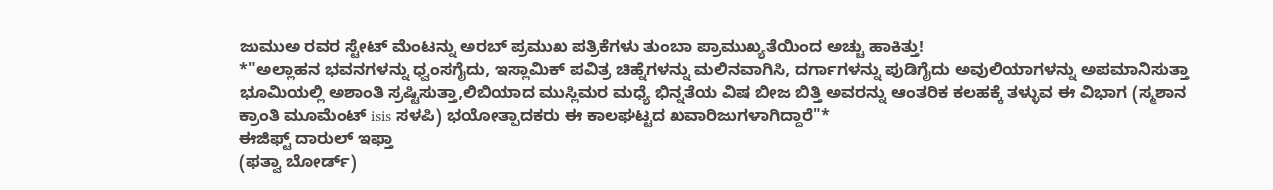ಜುಮುಅ ರವರ ಸ್ಟೇಟ್ ಮೆಂಟನ್ನು ಅರಬ್ ಪ್ರಮುಖ ಪತ್ರಿಕೆಗಳು ತುಂಬಾ ಪ್ರಾಮುಖ್ಯತೆಯಿಂದ ಅಚ್ಚು ಹಾಕಿತ್ತು!
*"ಅಲ್ಲಾಹನ ಭವನಗಳನ್ನು ಧ್ವಂಸಗೈದು, ಇಸ್ಲಾಮಿಕ್ ಪವಿತ್ರ ಚಿಹ್ನೆಗಳನ್ನು ಮಲಿನವಾಗಿಸಿ, ದರ್ಗಾಗಳನ್ನು ಪುಡಿಗೈದು ಅವುಲಿಯಾಗಳನ್ನು ಅಪಮಾನಿಸುತ್ತಾ ಭೂಮಿಯಲ್ಲಿ ಅಶಾಂತಿ ಸ್ರಷ್ಟಿಸುತ್ತಾ,ಲಿಬಿಯಾದ ಮುಸ್ಲಿಮರ ಮಧ್ಯೆ ಭಿನ್ನತೆಯ ವಿಷ ಬೀಜ ಬಿತ್ತಿ ಅವರನ್ನು ಆಂತರಿಕ ಕಲಹಕ್ಕೆ ತಳ್ಳುವ ಈ ವಿಭಾಗ (ಸ್ಮಶಾನ ಕ್ರಾಂತಿ ಮೂಮೆಂಟ್ isis ಸಳಪಿ) ಭಯೋತ್ಪಾದಕರು ಈ ಕಾಲಘಟ್ಟದ ಖವಾರಿಜುಗಳಾಗಿದ್ದಾರೆ"*
ಈಜಿಫ್ಟ್ ದಾರುಲ್ ಇಫ್ತಾ
(ಫತ್ವಾ ಬೋರ್ಡ್)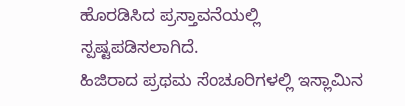ಹೊರಡಿಸಿದ ಪ್ರಸ್ತಾವನೆಯಲ್ಲಿ
ಸ್ಪಷ್ಟಪಡಿಸಲಾಗಿದೆ.
ಹಿಜಿರಾದ ಪ್ರಥಮ ಸೆಂಚೂರಿಗಳಲ್ಲಿ ಇಸ್ಲಾಮಿನ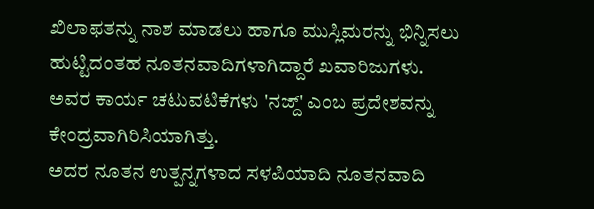ಖಿಲಾಫತನ್ನು ನಾಶ ಮಾಡಲು ಹಾಗೂ ಮುಸ್ಲಿಮರನ್ನು ಭಿನ್ನಿಸಲು ಹುಟ್ಟಿದಂತಹ ನೂತನವಾದಿಗಳಾಗಿದ್ದಾರೆ ಖವಾರಿಜುಗಳು.
ಅವರ ಕಾರ್ಯ ಚಟುವಟಿಕೆಗಳು 'ನಜ್ದ್' ಎಂಬ ಪ್ರದೇಶವನ್ನು ಕೇಂದ್ರವಾಗಿರಿಸಿಯಾಗಿತ್ತು.
ಅದರ ನೂತನ ಉತ್ಪನ್ನಗಳಾದ ಸಳಪಿಯಾದಿ ನೂತನವಾದಿ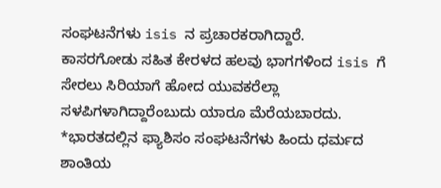ಸಂಘಟನೆಗಳು isis ನ ಪ್ರಚಾರಕರಾಗಿದ್ದಾರೆ.
ಕಾಸರಗೋಡು ಸಹಿತ ಕೇರಳದ ಹಲವು ಭಾಗಗಳಿಂದ isis ಗೆ ಸೇರಲು ಸಿರಿಯಾಗೆ ಹೋದ ಯುವಕರೆಲ್ಲಾ ಸಳಪಿಗಳಾಗಿದ್ದಾರೆಂಬುದು ಯಾರೂ ಮೆರೆಯಬಾರದು.
*ಭಾರತದಲ್ಲಿನ ಫ್ಯಾಶಿಸಂ ಸಂಘಟನೆಗಳು ಹಿಂದು ಧರ್ಮದ ಶಾಂತಿಯ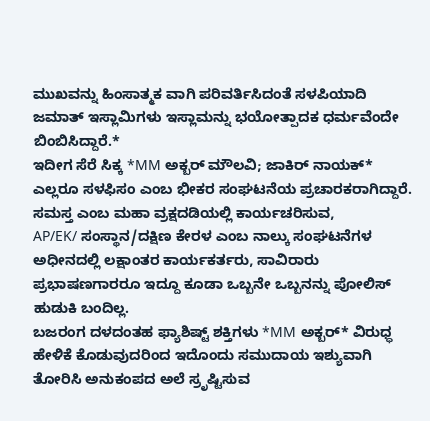ಮುಖವನ್ನು ಹಿಂಸಾತ್ಮಕ ವಾಗಿ ಪರಿವರ್ತಿಸಿದಂತೆ ಸಳಪಿಯಾದಿ ಜಮಾತ್ ಇಸ್ಲಾಮಿಗಳು ಇಸ್ಲಾಮನ್ನು ಭಯೋತ್ಪಾದಕ ಧರ್ಮವೆಂದೇ ಬಿಂಬಿಸಿದ್ದಾರೆ.*
ಇದೀಗ ಸೆರೆ ಸಿಕ್ಕ *MM ಅಕ್ಬರ್ ಮೌಲವಿ; ಜಾಕಿರ್ ನಾಯಕ್*
ಎಲ್ಲರೂ ಸಳಫಿಸಂ ಎಂಬ ಭೀಕರ ಸಂಘಟನೆಯ ಪ್ರಚಾರಕರಾಗಿದ್ದಾರೆ.
ಸಮಸ್ತ ಎಂಬ ಮಹಾ ವ್ರಕ್ಷದಡಿಯಲ್ಲಿ ಕಾರ್ಯಚರಿಸುವ,
AP/EK/ ಸಂಸ್ಥಾನ/ದಕ್ಷಿಣ ಕೇರಳ ಎಂಬ ನಾಲ್ಕು ಸಂಘಟನೆಗಳ ಅಧೀನದಲ್ಲಿ ಲಕ್ಷಾಂತರ ಕಾರ್ಯಕರ್ತರು, ಸಾವಿರಾರು ಪ್ರಭಾಷಣಗಾರರೂ ಇದ್ದೂ ಕೂಡಾ ಒಬ್ಬನೇ ಒಬ್ಬನನ್ನು ಪೋಲಿಸ್ ಹುಡುಕಿ ಬಂದಿಲ್ಲ.
ಬಜರಂಗ ದಳದಂತಹ ಫ್ಯಾಶಿಷ್ಟ್ ಶಕ್ತಿಗಳು *MM ಅಕ್ಬರ್* ವಿರುಧ್ಧ ಹೇಳಿಕೆ ಕೊಡುವುದರಿಂದ ಇದೊಂದು ಸಮುದಾಯ ಇಶ್ಯುವಾಗಿ ತೋರಿಸಿ ಅನುಕಂಪದ ಅಲೆ ಸ್ರೃಷ್ಟಿಸುವ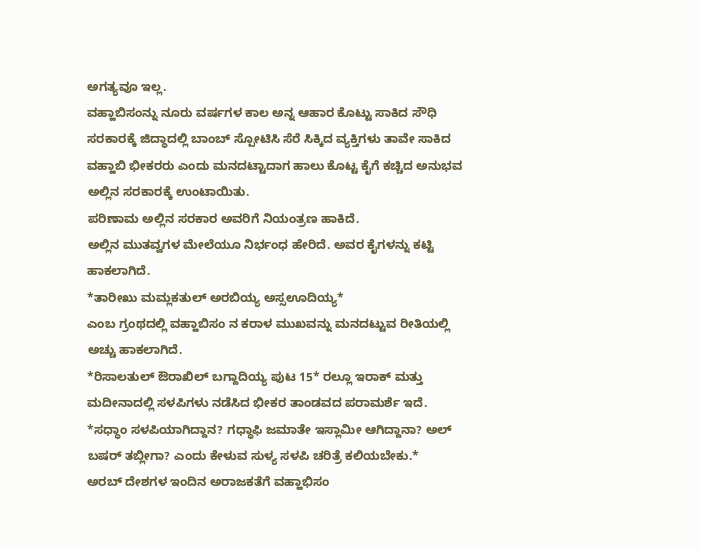ಅಗತ್ಯವೂ ಇಲ್ಲ.
ವಹ್ಹಾಬಿಸಂನ್ನು ನೂರು ವರ್ಷಗಳ ಕಾಲ ಅನ್ನ ಆಹಾರ ಕೊಟ್ಟು ಸಾಕಿದ ಸೌಧಿ ಸರಕಾರಕ್ಕೆ ಜಿದ್ಧಾದಲ್ಲಿ ಬಾಂಬ್ ಸ್ಪೋಟಿಸಿ ಸೆರೆ ಸಿಕ್ಕಿದ ವ್ಯಕ್ತಿಗಳು ತಾವೇ ಸಾಕಿದ ವಹ್ಹಾಬಿ ಭೀಕರರು ಎಂದು ಮನದಟ್ಟಾದಾಗ ಹಾಲು ಕೊಟ್ಟ ಕೈಗೆ ಕಚ್ಚಿದ ಅನುಭವ ಅಲ್ಲಿನ ಸರಕಾರಕ್ಕೆ ಉಂಟಾಯಿತು.
ಪರಿಣಾಮ ಅಲ್ಲಿನ ಸರಕಾರ ಅವರಿಗೆ ನಿಯಂತ್ರಣ ಹಾಕಿದೆ.
ಅಲ್ಲಿನ ಮುತವ್ವಗಳ ಮೇಲೆಯೂ ನಿರ್ಭಂಧ ಹೇರಿದೆ. ಅವರ ಕೈಗಳನ್ನು ಕಟ್ಟಿ ಹಾಕಲಾಗಿದೆ.
*ತಾರೀಖು ಮಮ್ಲಕತುಲ್ ಅರಬಿಯ್ಯ ಅಸ್ಸಊದಿಯ್ಯ*
ಎಂಬ ಗ್ರಂಥದಲ್ಲಿ ವಹ್ಹಾಬಿಸಂ ನ ಕರಾಳ ಮುಖವನ್ನು ಮನದಟ್ಟುವ ರೀತಿಯಲ್ಲಿ ಅಚ್ಚು ಹಾಕಲಾಗಿದೆ.
*ರಿಸಾಲತುಲ್ ಔರಾಖಿಲ್ ಬಗ್ದಾದಿಯ್ಯ ಪುಟ 15* ರಲ್ಲೂ ಇರಾಕ್ ಮತ್ತು ಮದೀನಾದಲ್ಲಿ ಸಳಪಿಗಳು ನಡೆಸಿದ ಭೀಕರ ತಾಂಡವದ ಪರಾಮರ್ಶೆ ಇದೆ.
*ಸಧ್ಧಾಂ ಸಳಪಿಯಾಗಿದ್ದಾನ? ಗಧ್ಧಾಫಿ ಜಮಾತೇ ಇಸ್ಲಾಮೀ ಆಗಿದ್ದಾನಾ? ಅಲ್ ಬಷರ್ ತಬ್ಲೀಗಾ? ಎಂದು ಕೇಳುವ ಸುಳ್ಯ ಸಳಪಿ ಚರಿತ್ರೆ ಕಲಿಯಬೇಕು.*
ಅರಬ್ ದೇಶಗಳ ಇಂದಿನ ಅರಾಜಕತೆಗೆ ವಹ್ಹಾಭಿಸಂ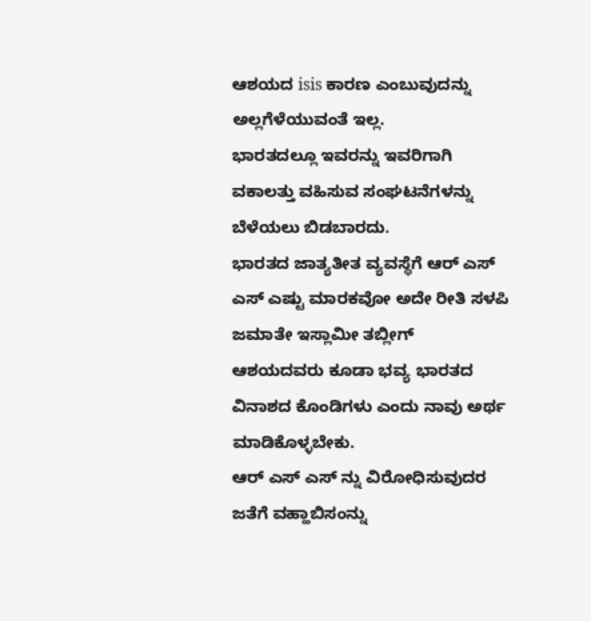ಆಶಯದ isis ಕಾರಣ ಎಂಬುವುದನ್ನು ಅಲ್ಲಗೆಳೆಯುವಂತೆ ಇಲ್ಲ.
ಭಾರತದಲ್ಲೂ ಇವರನ್ನು ಇವರಿಗಾಗಿ ವಕಾಲತ್ತು ವಹಿಸುವ ಸಂಘಟನೆಗಳನ್ನು ಬೆಳೆಯಲು ಬಿಡಬಾರದು.
ಭಾರತದ ಜಾತ್ಯತೀತ ವ್ಯವಸ್ಥೆಗೆ ಆರ್ ಎಸ್ ಎಸ್ ಎಷ್ಟು ಮಾರಕವೋ ಅದೇ ರೀತಿ ಸಳಪಿ ಜಮಾತೇ ಇಸ್ಲಾಮೀ ತಬ್ಲೀಗ್ ಆಶಯದವರು ಕೂಡಾ ಭವ್ಯ ಭಾರತದ ವಿನಾಶದ ಕೊಂಡಿಗಳು ಎಂದು ನಾವು ಅರ್ಥ ಮಾಡಿಕೊಳ್ಳಬೇಕು.
ಆರ್ ಎಸ್ ಎಸ್ ನ್ನು ವಿರೋಧಿಸುವುದರ ಜತೆಗೆ ವಹ್ಹಾಬಿಸಂನ್ನು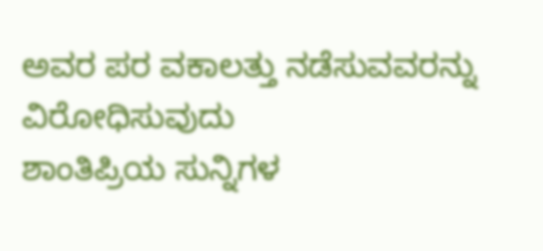ಅವರ ಪರ ವಕಾಲತ್ತು ನಡೆಸುವವರನ್ನು ವಿರೋಧಿಸುವುದು
ಶಾಂತಿಪ್ರಿಯ ಸುನ್ನಿಗಳ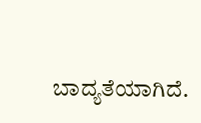ಬಾದ್ಯತೆಯಾಗಿದೆ.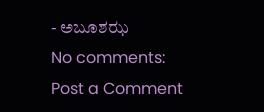- ಅಬೂಶಝ
No comments:
Post a Comment